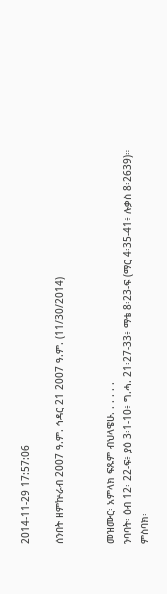2014-11-29 17:57:06

ሰንበት ዘምኵራብ 2007 ዓ.ም. ኅዳር 21 2007 ዓ.ም. (11/30/2014)


መዝሙር፡ አምላክ ፍጹም ብህላዌሁ. . . . . .
ንባባት፡ ዕብ 12፡ 22-ፍ፥ ያዕ 3፡1-10፥ ግ.ሓ. 21፡27-33፥ ማቴ 8፡23-ፍ (ማር 4፡35-41፥ ሉቃስ 8፡2639)።
ምስባክ፡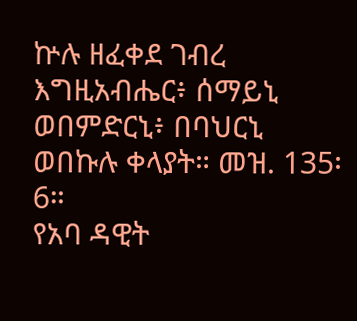ኵሉ ዘፈቀደ ገብረ እግዚአብሔር፥ ሰማይኒ ወበምድርኒ፥ በባህርኒ ወበኩሉ ቀላያት። መዝ. 135፡6።
የአባ ዳዊት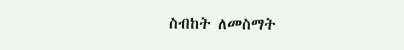ስብከት ለመስማት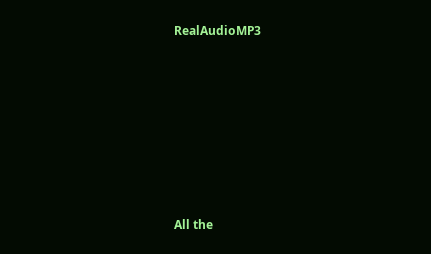RealAudioMP3








All the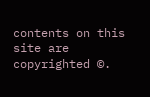contents on this site are copyrighted ©.